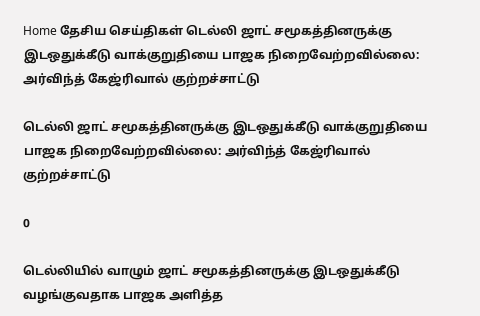Home தேசிய செய்திகள் டெல்லி ஜாட் சமூகத்தினருக்கு இடஒதுக்கீடு வாக்குறுதியை பாஜக நிறைவேற்றவில்லை: அர்விந்த் கேஜ்ரிவால் குற்றச்சாட்டு

டெல்லி ஜாட் சமூகத்தினருக்கு இடஒதுக்கீடு வாக்குறுதியை பாஜக நிறைவேற்றவில்லை: அர்விந்த் கேஜ்ரிவால் குற்றச்சாட்டு

0

டெல்லியில் வாழும் ஜாட் சமூகத்தினருக்கு இடஒதுக்கீடு வழங்குவதாக பாஜக அளித்த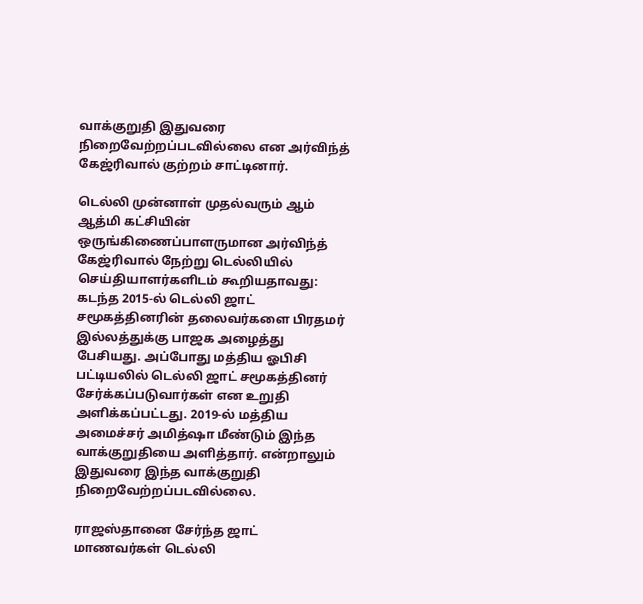வாக்குறுதி இதுவரை நிறைவேற்றப்படவில்லை என அர்விந்த் கேஜ்ரிவால் குற்றம் சாட்டினார்.

டெல்லி முன்னாள் முதல்வரும் ஆம் ஆத்மி கட்சியின் ஒருங்கிணைப்பாளருமான அர்விந்த் கேஜ்ரிவால் நேற்று டெல்லியில் செய்தியாளர்களிடம் கூறியதாவது: கடந்த 2015-ல் டெல்லி ஜாட் சமூகத்தினரின் தலைவர்களை பிரதமர் இல்லத்துக்கு பாஜக அழைத்து பேசியது. அப்போது மத்திய ஓபிசி பட்டியலில் டெல்லி ஜாட் சமூகத்தினர் சேர்க்கப்படுவார்கள் என உறுதி அளிக்கப்பட்டது. 2019-ல் மத்திய அமைச்சர் அமித்ஷா மீண்டும் இந்த வாக்குறுதியை அளித்தார். என்றாலும் இதுவரை இந்த வாக்குறுதி நிறைவேற்றப்படவில்லை.

ராஜஸ்தானை சேர்ந்த ஜாட் மாணவர்கள் டெல்லி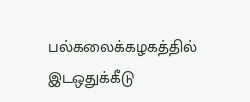பல்கலைக்கழகத்தில் இடஒதுக்கீடு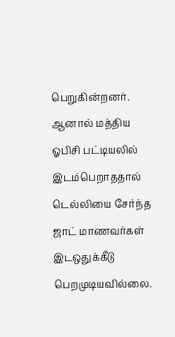பெறுகின்றனர். ஆனால் மத்திய ஓபிசி பட்டியலில் இடம்பெறாததால் டெல்லியை சேர்ந்த ஜாட் மாணவர்கள் இடஒதுக்கீடு பெறமுடியவில்லை.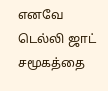எனவே டெல்லி ஜாட் சமூகத்தை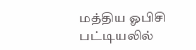மத்திய ஓபிசி பட்டியலில்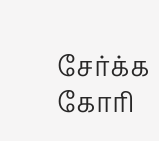சேர்க்க கோரி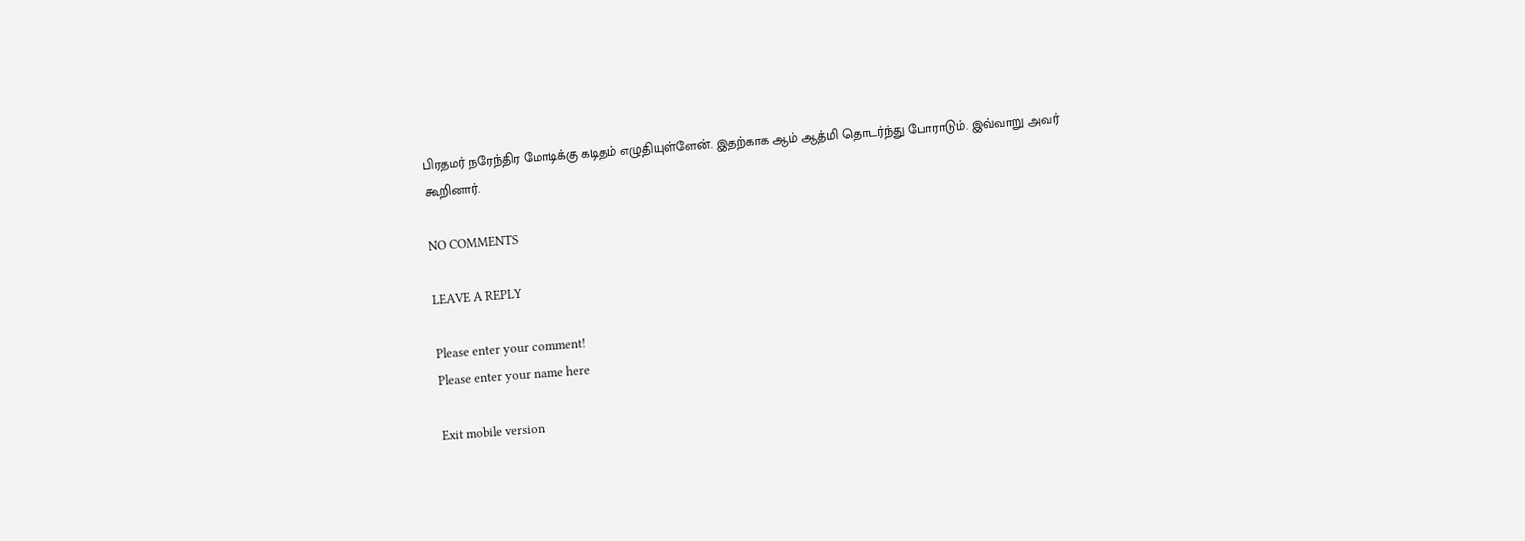பிரதமர் நரேந்திர மோடிக்கு கடிதம் எழுதியுள்ளேன். இதற்காக ஆம் ஆத்மி தொடர்ந்து போராடும். இவ்வாறு அவர் கூறினார்.

NO COMMENTS

LEAVE A REPLY

Please enter your comment!
Please enter your name here

Exit mobile version